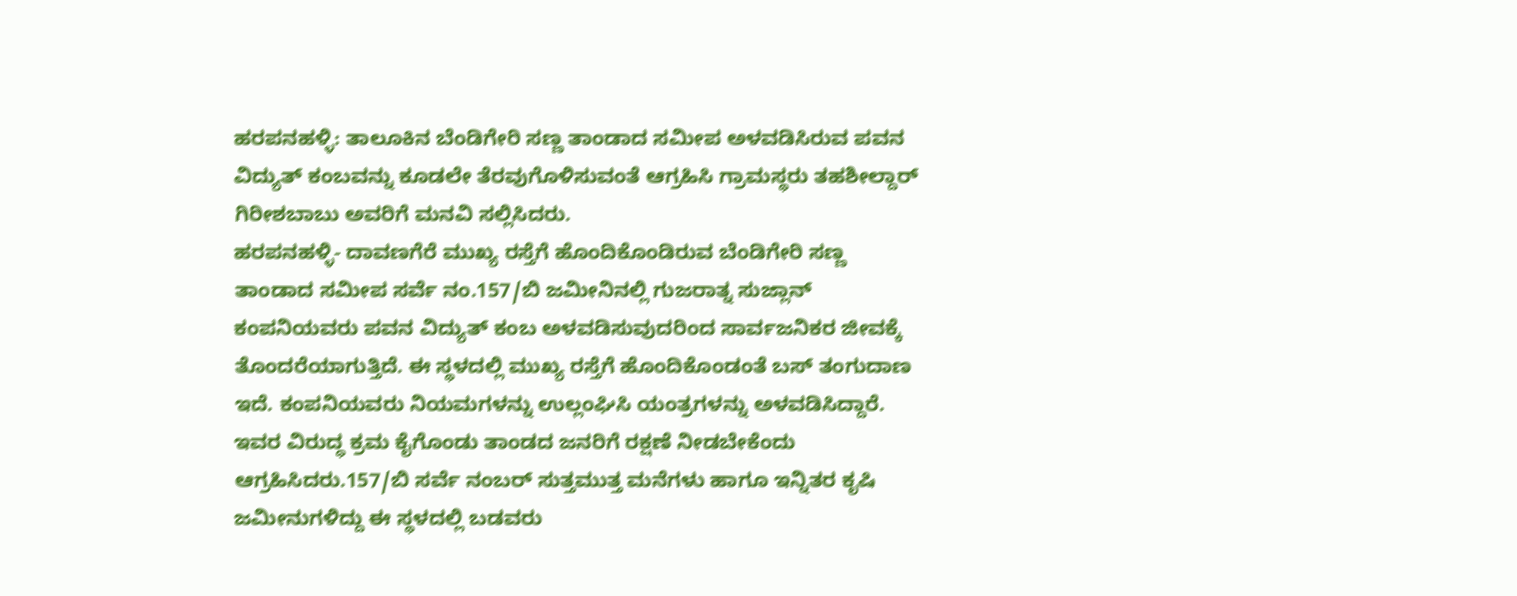ಹರಪನಹಳ್ಳಿ: ತಾಲೂಕಿನ ಬೆಂಡಿಗೇರಿ ಸಣ್ಣ ತಾಂಡಾದ ಸಮೀಪ ಅಳವಡಿಸಿರುವ ಪವನ ವಿದ್ಯುತ್ ಕಂಬವನ್ನು ಕೂಡಲೇ ತೆರವುಗೊಳಿಸುವಂತೆ ಆಗ್ರಹಿಸಿ ಗ್ರಾಮಸ್ಥರು ತಹಶೀಲ್ದಾರ್ ಗಿರೀಶಬಾಬು ಅವರಿಗೆ ಮನವಿ ಸಲ್ಲಿಸಿದರು.
ಹರಪನಹಳ್ಳಿ- ದಾವಣಗೆರೆ ಮುಖ್ಯ ರಸ್ತೆಗೆ ಹೊಂದಿಕೊಂಡಿರುವ ಬೆಂಡಿಗೇರಿ ಸಣ್ಣ ತಾಂಡಾದ ಸಮೀಪ ಸರ್ವೆ ನಂ.157/ಬಿ ಜಮೀನಿನಲ್ಲಿ ಗುಜರಾತ್ನ ಸುಜ್ಲಾನ್ ಕಂಪನಿಯವರು ಪವನ ವಿದ್ಯುತ್ ಕಂಬ ಅಳವಡಿಸುವುದರಿಂದ ಸಾರ್ವಜನಿಕರ ಜೀವಕ್ಕೆ ತೊಂದರೆಯಾಗುತ್ತಿದೆ. ಈ ಸ್ಥಳದಲ್ಲಿ ಮುಖ್ಯ ರಸ್ತೆಗೆ ಹೊಂದಿಕೊಂಡಂತೆ ಬಸ್ ತಂಗುದಾಣ ಇದೆ. ಕಂಪನಿಯವರು ನಿಯಮಗಳನ್ನು ಉಲ್ಲಂಘಿಸಿ ಯಂತ್ರಗಳನ್ನು ಅಳವಡಿಸಿದ್ದಾರೆ. ಇವರ ವಿರುದ್ಧ ಕ್ರಮ ಕೈಗೊಂಡು ತಾಂಡದ ಜನರಿಗೆ ರಕ್ಷಣೆ ನೀಡಬೇಕೆಂದು ಆಗ್ರಹಿಸಿದರು.157/ಬಿ ಸರ್ವೆ ನಂಬರ್ ಸುತ್ತಮುತ್ತ ಮನೆಗಳು ಹಾಗೂ ಇನ್ನಿತರ ಕೃಷಿ ಜಮೀನುಗಳಿದ್ದು ಈ ಸ್ಥಳದಲ್ಲಿ ಬಡವರು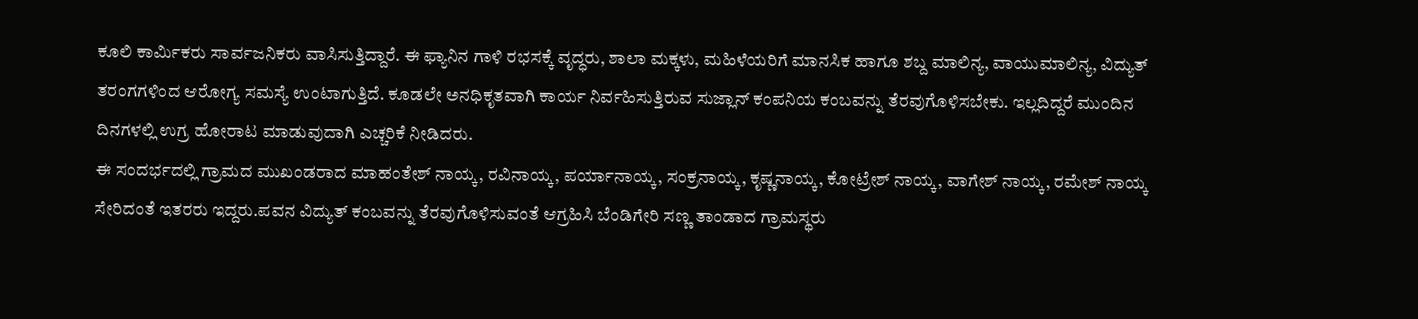ಕೂಲಿ ಕಾರ್ಮಿಕರು ಸಾರ್ವಜನಿಕರು ವಾಸಿಸುತ್ತಿದ್ದಾರೆ. ಈ ಫ್ಯಾನಿನ ಗಾಳಿ ರಭಸಕ್ಕೆ ವೃದ್ಧರು, ಶಾಲಾ ಮಕ್ಕಳು, ಮಹಿಳೆಯರಿಗೆ ಮಾನಸಿಕ ಹಾಗೂ ಶಬ್ದ ಮಾಲಿನ್ಯ, ವಾಯುಮಾಲಿನ್ಯ, ವಿದ್ಯುತ್ ತರಂಗಗಳಿಂದ ಆರೋಗ್ಯ ಸಮಸ್ಯೆ ಉಂಟಾಗುತ್ತಿದೆ. ಕೂಡಲೇ ಅನಧಿಕೃತವಾಗಿ ಕಾರ್ಯ ನಿರ್ವಹಿಸುತ್ತಿರುವ ಸುಜ್ಲಾನ್ ಕಂಪನಿಯ ಕಂಬವನ್ನು ತೆರವುಗೊಳಿಸಬೇಕು. ಇಲ್ಲದಿದ್ದರೆ ಮುಂದಿನ ದಿನಗಳಲ್ಲಿ ಉಗ್ರ ಹೋರಾಟ ಮಾಡುವುದಾಗಿ ಎಚ್ಚರಿಕೆ ನೀಡಿದರು.
ಈ ಸಂದರ್ಭದಲ್ಲಿ ಗ್ರಾಮದ ಮುಖಂಡರಾದ ಮಾಹಂತೇಶ್ ನಾಯ್ಕ, ರವಿನಾಯ್ಕ, ಪರ್ಯಾನಾಯ್ಕ, ಸಂಕ್ರನಾಯ್ಕ, ಕೃಷ್ಣನಾಯ್ಕ, ಕೋಟ್ರೇಶ್ ನಾಯ್ಕ, ವಾಗೇಶ್ ನಾಯ್ಕ, ರಮೇಶ್ ನಾಯ್ಕ ಸೇರಿದಂತೆ ಇತರರು ಇದ್ದರು.ಪವನ ವಿದ್ಯುತ್ ಕಂಬವನ್ನು ತೆರವುಗೊಳಿಸುವಂತೆ ಆಗ್ರಹಿಸಿ ಬೆಂಡಿಗೇರಿ ಸಣ್ಣ ತಾಂಡಾದ ಗ್ರಾಮಸ್ಥರು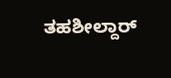ತಹಶೀಲ್ದಾರ್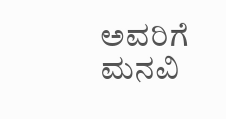ಅವರಿಗೆ ಮನವಿ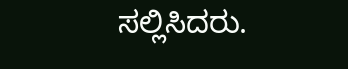ಸಲ್ಲಿಸಿದರು.